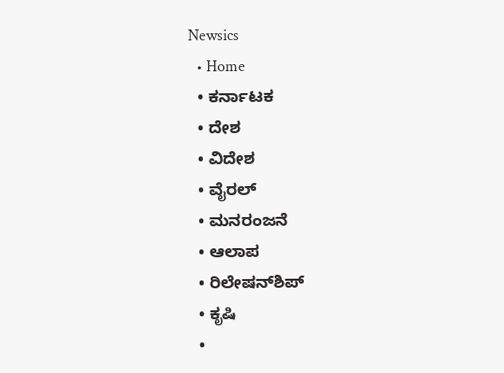Newsics
  • Home
  • ಕರ್ನಾಟಕ
  • ದೇಶ
  • ವಿದೇಶ
  • ವೈರಲ್
  • ಮನರಂಜನೆ
  • ಆಲಾಪ
  • ರಿಲೇಷನ್‌ಶಿಪ್
  • ಕೃಷಿ
  •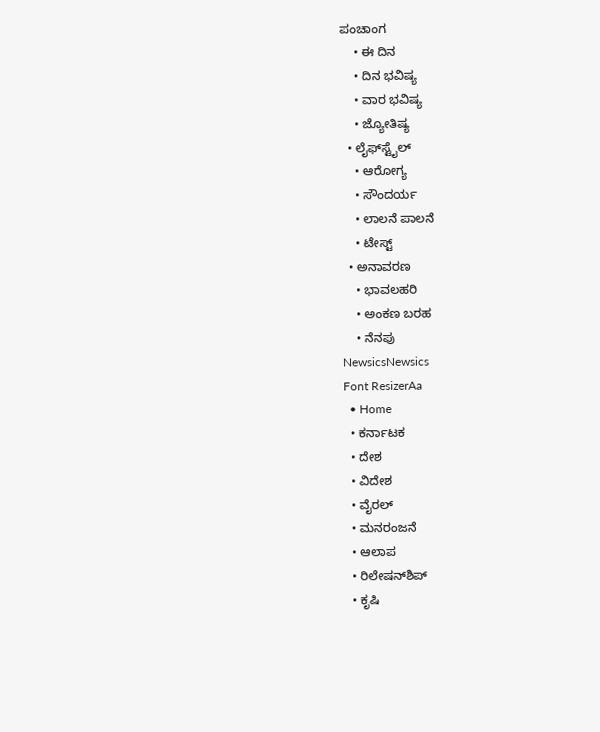ಪಂಚಾಂಗ
    • ಈ ದಿನ
    • ದಿನ ಭವಿಷ್ಯ
    • ವಾರ ಭವಿಷ್ಯ
    • ಜ್ಯೋತಿಷ್ಯ
  • ಲೈಫ್‌ಸ್ಟೈಲ್
    • ಆರೋಗ್ಯ
    • ಸೌಂದರ್ಯ
    • ಲಾಲನೆ ಪಾಲನೆ
    • ಟೇಸ್ಟ್
  • ಅನಾವರಣ
    • ಭಾವಲಹರಿ
    • ಅಂಕಣ ಬರಹ
    • ನೆನಪು
NewsicsNewsics
Font ResizerAa
  • Home
  • ಕರ್ನಾಟಕ
  • ದೇಶ
  • ವಿದೇಶ
  • ವೈರಲ್
  • ಮನರಂಜನೆ
  • ಆಲಾಪ
  • ರಿಲೇಷನ್‌ಶಿಪ್
  • ಕೃಷಿ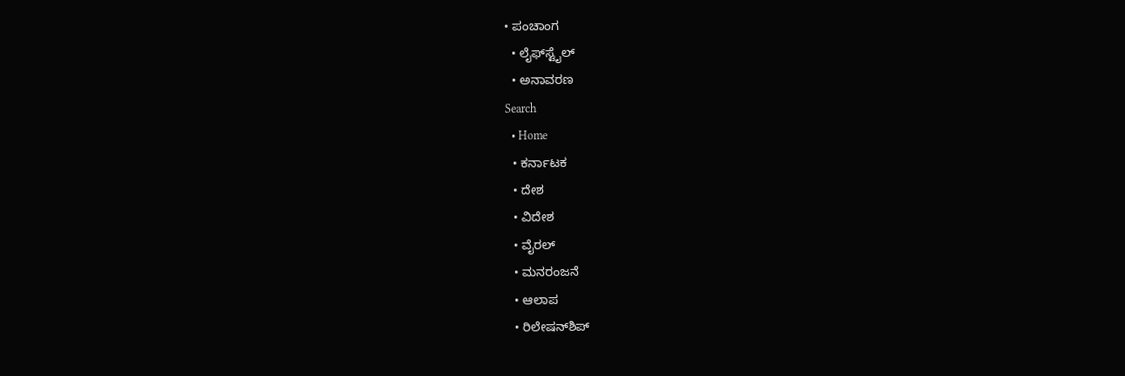• ಪಂಚಾಂಗ
  • ಲೈಫ್‌ಸ್ಟೈಲ್
  • ಅನಾವರಣ
Search
  • Home
  • ಕರ್ನಾಟಕ
  • ದೇಶ
  • ವಿದೇಶ
  • ವೈರಲ್
  • ಮನರಂಜನೆ
  • ಆಲಾಪ
  • ರಿಲೇಷನ್‌ಶಿಪ್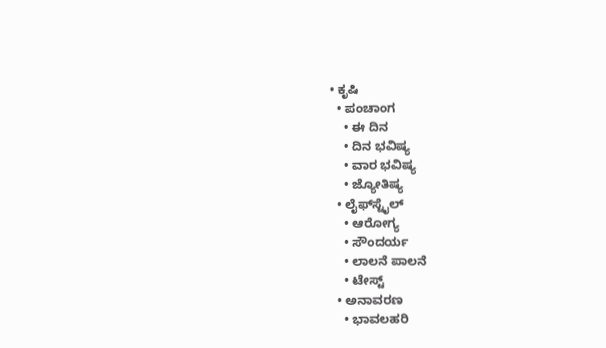• ಕೃಷಿ
  • ಪಂಚಾಂಗ
    • ಈ ದಿನ
    • ದಿನ ಭವಿಷ್ಯ
    • ವಾರ ಭವಿಷ್ಯ
    • ಜ್ಯೋತಿಷ್ಯ
  • ಲೈಫ್‌ಸ್ಟೈಲ್
    • ಆರೋಗ್ಯ
    • ಸೌಂದರ್ಯ
    • ಲಾಲನೆ ಪಾಲನೆ
    • ಟೇಸ್ಟ್
  • ಅನಾವರಣ
    • ಭಾವಲಹರಿ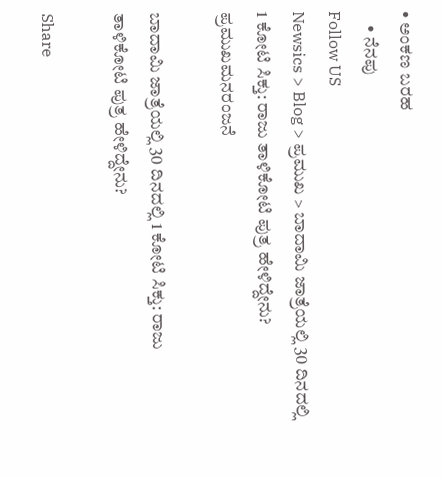• ಅಂಕಣ ಬರಹ
    • ನೆನಪು
Follow US
Newsics > Blog > ಪ್ರಮುಖ > ಬಾದಾಮಿ ಜಾತ್ರೆಯಲ್ಲಿ 30 ದಿನದಲ್ಲಿ 1 ಕೋಟಿ ಸಿಕ್ತು: ರಾಜು ತಾಳಿಕೋಟಿ ಪುತ್ರ ಹೇಳಿದ್ದೇನು?
ಪ್ರಮುಖಮನರಂಜನೆ

ಬಾದಾಮಿ ಜಾತ್ರೆಯಲ್ಲಿ 30 ದಿನದಲ್ಲಿ 1 ಕೋಟಿ ಸಿಕ್ತು: ರಾಜು ತಾಳಿಕೋಟಿ ಪುತ್ರ ಹೇಳಿದ್ದೇನು?

Share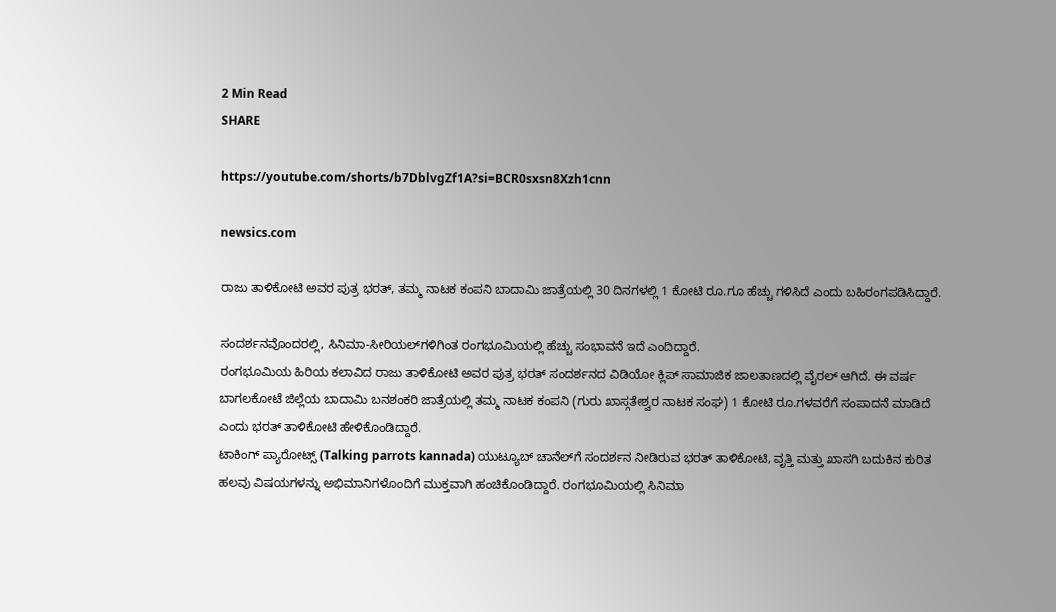2 Min Read
SHARE

https://youtube.com/shorts/b7DblvgZf1A?si=BCR0sxsn8Xzh1cnn

newsics.com

ರಾಜು ತಾಳಿಕೋಟಿ ಅವರ ಪುತ್ರ ಭರತ್, ತಮ್ಮ ನಾಟಕ ಕಂಪನಿ ಬಾದಾಮಿ ಜಾತ್ರೆಯಲ್ಲಿ 30 ದಿನಗಳಲ್ಲಿ 1 ಕೋಟಿ ರೂ.ಗೂ ಹೆಚ್ಚು ಗಳಿಸಿದೆ ಎಂದು ಬಹಿರಂಗಪಡಿಸಿದ್ದಾರೆ.

ಸಂದರ್ಶನವೊಂದರಲ್ಲಿ, ಸಿನಿಮಾ-ಸೀರಿಯಲ್‌ಗಳಿಗಿಂತ ರಂಗಭೂಮಿಯಲ್ಲಿ ಹೆಚ್ಚು ಸಂಭಾವನೆ ಇದೆ ಎಂದಿದ್ದಾರೆ.
ರಂಗಭೂಮಿಯ ಹಿರಿಯ ಕಲಾವಿದ ರಾಜು ತಾಳಿಕೋಟಿ ಅವರ ಪುತ್ರ ಭರತ್ ಸಂದರ್ಶನದ ವಿಡಿಯೋ ಕ್ಲಿಪ್ ಸಾಮಾಜಿಕ ಜಾಲತಾಣದಲ್ಲಿ ವೈರಲ್ ಆಗಿದೆ. ಈ ವರ್ಷ ಬಾಗಲಕೋಟೆ ಜಿಲ್ಲೆಯ ಬಾದಾಮಿ ಬನಶಂಕರಿ ಜಾತ್ರೆಯಲ್ಲಿ ತಮ್ಮ ನಾಟಕ ಕಂಪನಿ (ಗುರು ಖಾಸ್ಗತೇಶ್ವರ ನಾಟಕ ಸಂಘ) 1 ಕೋಟಿ ರೂ.ಗಳವರೆಗೆ ಸಂಪಾದನೆ ಮಾಡಿದೆ ಎಂದು ಭರತ್ ತಾಳಿಕೋಟಿ ಹೇಳಿಕೊಂಡಿದ್ದಾರೆ.
ಟಾಕಿಂಗ್ ಪ್ಯಾರೋಟ್ಸ್ (Talking parrots kannada) ಯುಟ್ಯೂಬ್ ಚಾನೆಲ್‌ಗೆ ಸಂದರ್ಶನ ನೀಡಿರುವ ಭರತ್ ತಾಳಿಕೋಟಿ, ವೃತ್ತಿ ಮತ್ತು ಖಾಸಗಿ ಬದುಕಿನ ಕುರಿತ ಹಲವು ವಿಷಯಗಳನ್ನು ಅಭಿಮಾನಿಗಳೊಂದಿಗೆ ಮುಕ್ತವಾಗಿ ಹಂಚಿಕೊಂಡಿದ್ದಾರೆ. ರಂಗಭೂಮಿಯಲ್ಲಿ ಸಿನಿಮಾ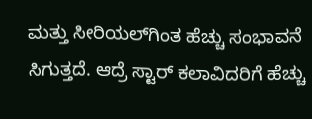ಮತ್ತು ಸೀರಿಯಲ್‌ಗಿಂತ ಹೆಚ್ಚು ಸಂಭಾವನೆ ಸಿಗುತ್ತದೆ. ಆದ್ರೆ ಸ್ಟಾರ್ ಕಲಾವಿದರಿಗೆ ಹೆಚ್ಚು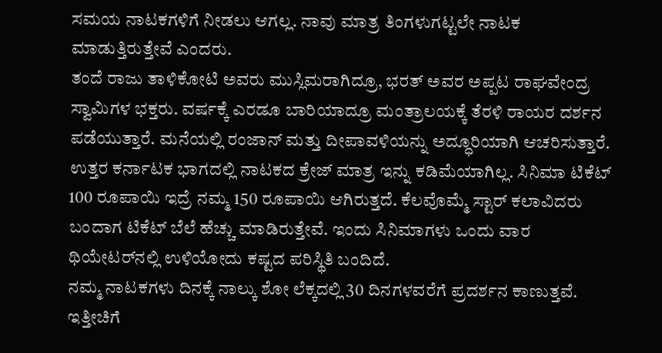ಸಮಯ ನಾಟಕಗಳಿಗೆ ನೀಡಲು ಆಗಲ್ಲ. ನಾವು ಮಾತ್ರ ತಿಂಗಳುಗಟ್ಟಲೇ ನಾಟಕ ಮಾಡುತ್ತಿರುತ್ತೇವೆ ಎಂದರು.
ತಂದೆ ರಾಜು ತಾಳಿಕೋಟಿ ಅವರು ಮುಸ್ಲಿಮರಾಗಿದ್ರೂ, ಭರತ್ ಅವರ ಅಪ್ಪಟ ರಾಘವೇಂದ್ರ ಸ್ವಾಮಿಗಳ ಭಕ್ತರು. ವರ್ಷಕ್ಕೆ ಎರಡೂ ಬಾರಿಯಾದ್ರೂ ಮಂತ್ರಾಲಯಕ್ಕೆ ತೆರಳಿ ರಾಯರ ದರ್ಶನ ಪಡೆಯುತ್ತಾರೆ. ಮನೆಯಲ್ಲಿ ರಂಜಾನ್ ಮತ್ತು ದೀಪಾವಳಿಯನ್ನು ಅದ್ಧೂರಿಯಾಗಿ ಆಚರಿಸುತ್ತಾರೆ.
ಉತ್ತರ ಕರ್ನಾಟಕ ಭಾಗದಲ್ಲಿ ನಾಟಕದ ಕ್ರೇಜ್ ಮಾತ್ರ ಇನ್ನು ಕಡಿಮೆಯಾಗಿಲ್ಲ. ಸಿನಿಮಾ ಟಿಕೆಟ್ 100 ರೂಪಾಯಿ ಇದ್ರೆ ನಮ್ಮ 150 ರೂಪಾಯಿ ಆಗಿರುತ್ತದೆ. ಕೆಲವೊಮ್ಮೆ ಸ್ಟಾರ್ ಕಲಾವಿದರು ಬಂದಾಗ ಟಿಕೆಟ್ ಬೆಲೆ ಹೆಚ್ಚು ಮಾಡಿರುತ್ತೇವೆ. ಇಂದು ಸಿನಿಮಾಗಳು ಒಂದು ವಾರ ಥಿಯೇಟರ್‌ನಲ್ಲಿ ಉಳಿಯೋದು ಕಷ್ಟದ ಪರಿಸ್ಥಿತಿ ಬಂದಿದೆ.
ನಮ್ಮ ನಾಟಕಗಳು ದಿನಕ್ಕೆ ನಾಲ್ಕು ಶೋ ಲೆಕ್ಕದಲ್ಲಿ 30 ದಿನಗಳವರೆಗೆ ಪ್ರದರ್ಶನ ಕಾಣುತ್ತವೆ. ಇತ್ತೀಚಿಗೆ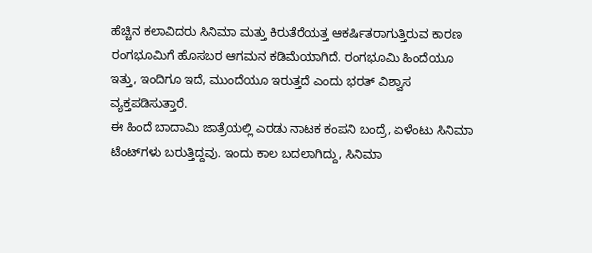ಹೆಚ್ಚಿನ ಕಲಾವಿದರು ಸಿನಿಮಾ ಮತ್ತು ಕಿರುತೆರೆಯತ್ತ ಆಕರ್ಷಿತರಾಗುತ್ತಿರುವ ಕಾರಣ ರಂಗಭೂಮಿಗೆ ಹೊಸಬರ ಆಗಮನ ಕಡಿಮೆಯಾಗಿದೆ. ರಂಗಭೂಮಿ ಹಿಂದೆಯೂ ಇತ್ತು, ಇಂದಿಗೂ ಇದೆ, ಮುಂದೆಯೂ ಇರುತ್ತದೆ ಎಂದು ಭರತ್ ವಿಶ್ವಾಸ ವ್ಯಕ್ತಪಡಿಸುತ್ತಾರೆ.
ಈ ಹಿಂದೆ ಬಾದಾಮಿ ಜಾತ್ರೆಯಲ್ಲಿ ಎರಡು ನಾಟಕ ಕಂಪನಿ ಬಂದ್ರೆ, ಏಳೆಂಟು ಸಿನಿಮಾ ಟೆಂಟ್‌ಗಳು ಬರುತ್ತಿದ್ದವು. ಇಂದು ಕಾಲ ಬದಲಾಗಿದ್ದು, ಸಿನಿಮಾ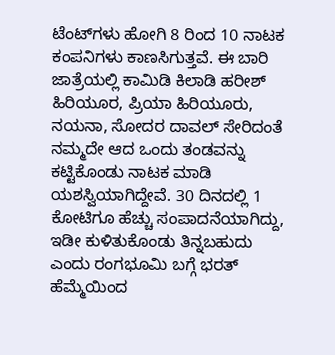ಟೆಂಟ್‌ಗಳು ಹೋಗಿ 8 ರಿಂದ 10 ನಾಟಕ ಕಂಪನಿಗಳು ಕಾಣಸಿಗುತ್ತವೆ. ಈ ಬಾರಿ ಜಾತ್ರೆಯಲ್ಲಿ ಕಾಮಿಡಿ ಕಿಲಾಡಿ ಹರೀಶ್ ಹಿರಿಯೂರ, ಪ್ರಿಯಾ ಹಿರಿಯೂರು, ನಯನಾ, ಸೋದರ ದಾವಲ್ ಸೇರಿದಂತೆ ನಮ್ಮದೇ ಆದ ಒಂದು ತಂಡವನ್ನು ಕಟ್ಟಿಕೊಂಡು ನಾಟಕ ಮಾಡಿ ಯಶಸ್ವಿಯಾಗಿದ್ದೇವೆ. 30 ದಿನದಲ್ಲಿ 1 ಕೋಟಿಗೂ ಹೆಚ್ಚು ಸಂಪಾದನೆಯಾಗಿದ್ದು, ಇಡೀ ಕುಳಿತುಕೊಂಡು ತಿನ್ನಬಹುದು ಎಂದು ರಂಗಭೂಮಿ ಬಗ್ಗೆ ಭರತ್ ಹೆಮ್ಮೆಯಿಂದ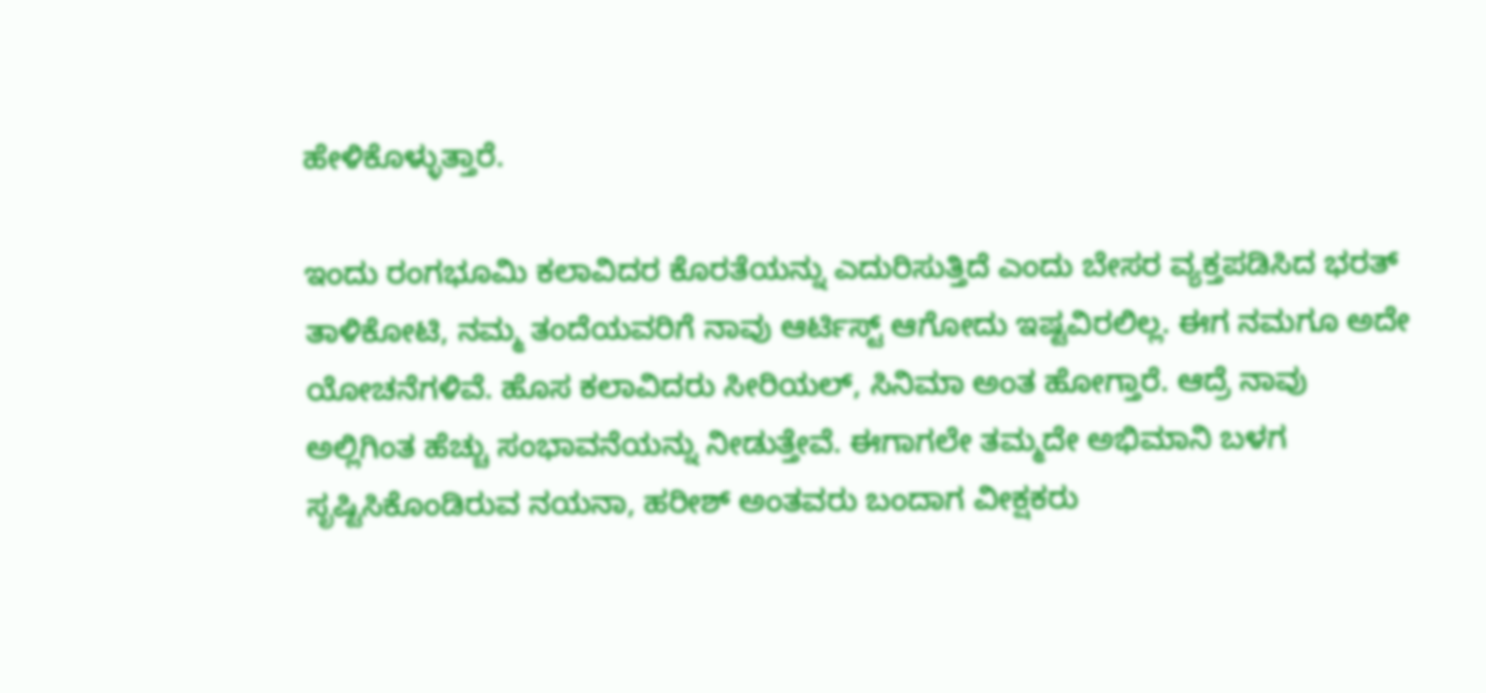ಹೇಳಿಕೊಳ್ಳುತ್ತಾರೆ.

ಇಂದು ರಂಗಭೂಮಿ ಕಲಾವಿದರ ಕೊರತೆಯನ್ನು ಎದುರಿಸುತ್ತಿದೆ ಎಂದು ಬೇಸರ ವ್ಯಕ್ತಪಡಿಸಿದ ಭರತ್ ತಾಳಿಕೋಟಿ, ನಮ್ಮ ತಂದೆಯವರಿಗೆ ನಾವು ಆರ್ಟಿಸ್ಟ್ ಆಗೋದು ಇಷ್ಟವಿರಲಿಲ್ಲ. ಈಗ ನಮಗೂ ಅದೇ ಯೋಚನೆಗಳಿವೆ. ಹೊಸ ಕಲಾವಿದರು ಸೀರಿಯಲ್‌, ಸಿನಿಮಾ ಅಂತ ಹೋಗ್ತಾರೆ. ಆದ್ರೆ ನಾವು ಅಲ್ಲಿಗಿಂತ ಹೆಚ್ಚು ಸಂಭಾವನೆಯನ್ನು ನೀಡುತ್ತೇವೆ. ಈಗಾಗಲೇ ತಮ್ಮದೇ ಅಭಿಮಾನಿ ಬಳಗ ಸೃಷ್ಟಿಸಿಕೊಂಡಿರುವ ನಯನಾ, ಹರೀಶ್ ಅಂತವರು ಬಂದಾಗ ವೀಕ್ಷಕರು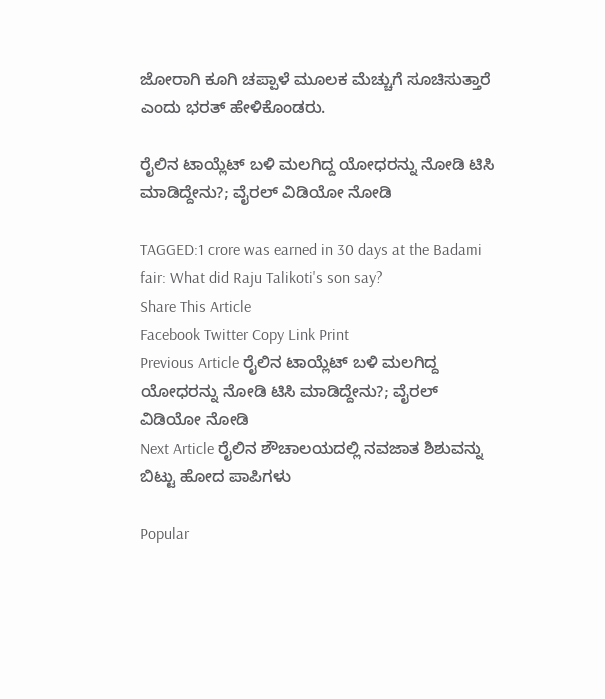ಜೋರಾಗಿ ಕೂಗಿ ಚಪ್ಪಾಳೆ ಮೂಲಕ ಮೆಚ್ಚುಗೆ ಸೂಚಿಸುತ್ತಾರೆ ಎಂದು ಭರತ್ ಹೇಳಿಕೊಂಡರು.

ರೈಲಿನ ಟಾಯ್ಲೆಟ್ ಬಳಿ ಮಲಗಿದ್ದ ಯೋಧರನ್ನು ನೋಡಿ ಟಿಸಿ ಮಾಡಿದ್ದೇನು?; ವೈರಲ್ ವಿಡಿಯೋ ನೋಡಿ

TAGGED:1 crore was earned in 30 days at the Badami fair: What did Raju Talikoti's son say?
Share This Article
Facebook Twitter Copy Link Print
Previous Article ರೈಲಿನ ಟಾಯ್ಲೆಟ್ ಬಳಿ ಮಲಗಿದ್ದ ಯೋಧರನ್ನು ನೋಡಿ ಟಿಸಿ ಮಾಡಿದ್ದೇನು?; ವೈರಲ್ ವಿಡಿಯೋ ನೋಡಿ
Next Article ರೈಲಿನ ಶೌಚಾಲಯದಲ್ಲಿ ನವಜಾತ ಶಿಶುವನ್ನು ಬಿಟ್ಟು ಹೋದ ಪಾಪಿಗಳು

Popular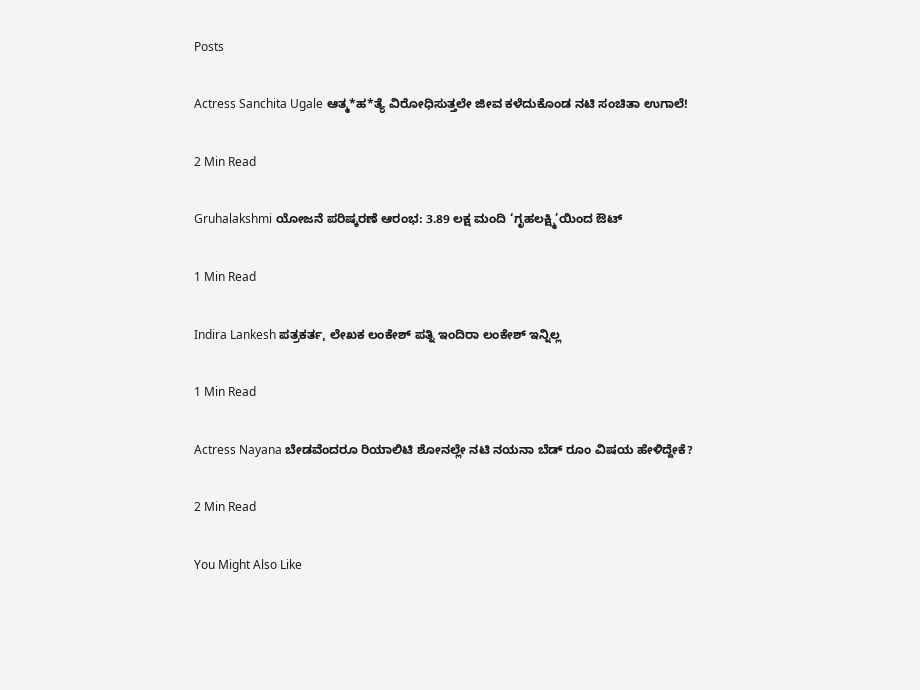Posts

Actress Sanchita Ugale ಆತ್ಮ*ಹ*ತ್ಯೆ ವಿರೋಧಿಸುತ್ತಲೇ ಜೀವ ಕಳೆದುಕೊಂಡ ನಟಿ ಸಂಚಿತಾ ಉಗಾಲೆ!

2 Min Read

Gruhalakshmi ಯೋಜನೆ ಪರಿಷ್ಕರಣೆ ಆರಂಭ: 3.89 ಲಕ್ಷ ಮಂದಿ ‘ಗೃಹಲಕ್ಷ್ಮಿ’ಯಿಂದ ಔಟ್

1 Min Read

Indira Lankesh ಪತ್ರಕರ್ತ, ಲೇಖಕ ಲಂಕೇಶ್ ಪತ್ನಿ ಇಂದಿರಾ ಲಂಕೇಶ್ ಇನ್ನಿಲ್ಲ

1 Min Read

Actress Nayana ಬೇಡವೆಂದರೂ ರಿಯಾಲಿಟಿ ಶೋನಲ್ಲೇ ನಟಿ ನಯನಾ ಬೆಡ್ ರೂಂ ವಿಷಯ ಹೇಳಿದ್ದೇಕೆ?

2 Min Read

You Might Also Like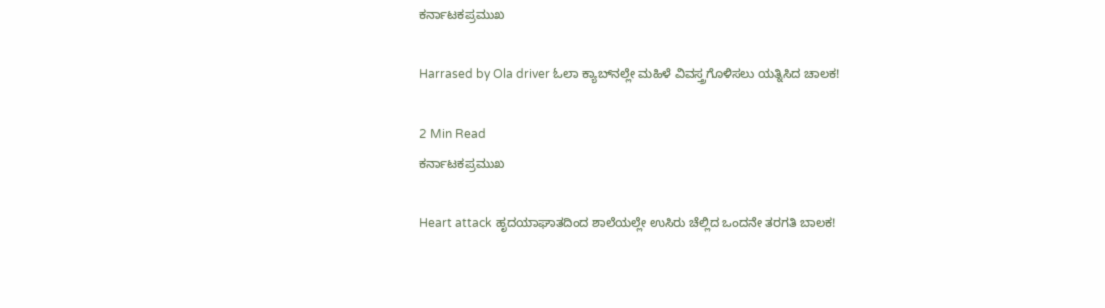ಕರ್ನಾಟಕಪ್ರಮುಖ

Harrased by Ola driver ಓಲಾ ಕ್ಯಾಬ್‌ನಲ್ಲೇ ಮಹಿಳೆ ವಿವಸ್ತ್ರಗೊಳಿಸಲು ಯತ್ನಿಸಿದ ಚಾಲಕ!

2 Min Read
ಕರ್ನಾಟಕಪ್ರಮುಖ

Heart attack ಹೃದಯಾಘಾತದಿಂದ ಶಾಲೆಯಲ್ಲೇ ಉಸಿರು ಚೆಲ್ಲಿದ ಒಂದನೇ ತರಗತಿ ಬಾಲಕ!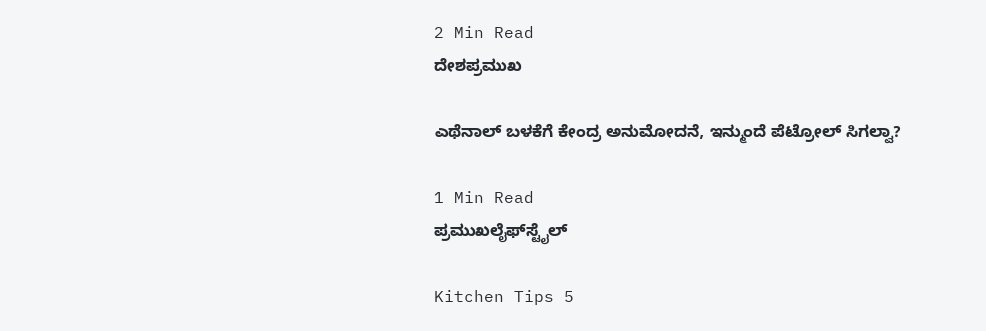2 Min Read
ದೇಶಪ್ರಮುಖ

ಎಥೆನಾಲ್‌ ಬಳಕೆಗೆ ಕೇಂದ್ರ ಅನುಮೋದನೆ, ಇನ್ಮುಂದೆ ಪೆಟ್ರೋಲ್ ಸಿಗಲ್ವಾ?

1 Min Read
ಪ್ರಮುಖಲೈಫ್‌ಸ್ಟೈಲ್

Kitchen Tips 5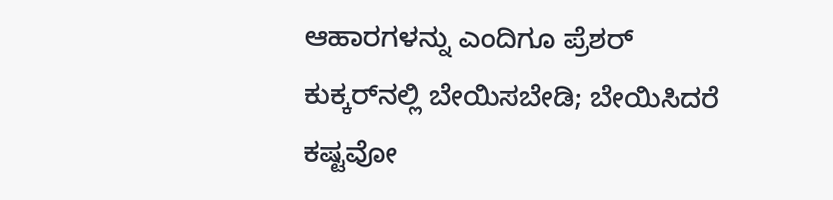ಆಹಾರಗಳನ್ನು ಎಂದಿಗೂ ಪ್ರೆಶರ್ ಕುಕ್ಕರ್‌ನಲ್ಲಿ ಬೇಯಿಸಬೇಡಿ; ಬೇಯಿಸಿದರೆ ಕಷ್ಟವೋ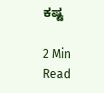ಕಷ್ಟ

2 Min Read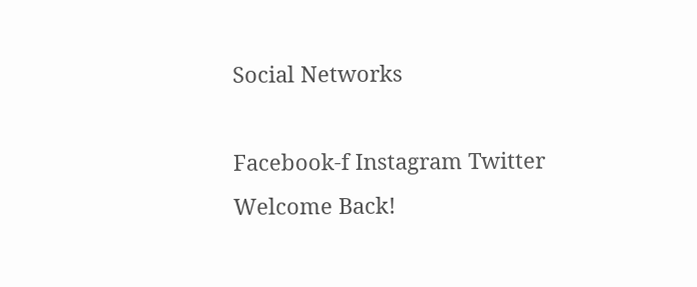Social Networks

Facebook-f Instagram Twitter
Welcome Back!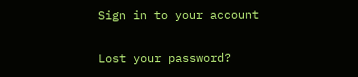Sign in to your account

Lost your password?